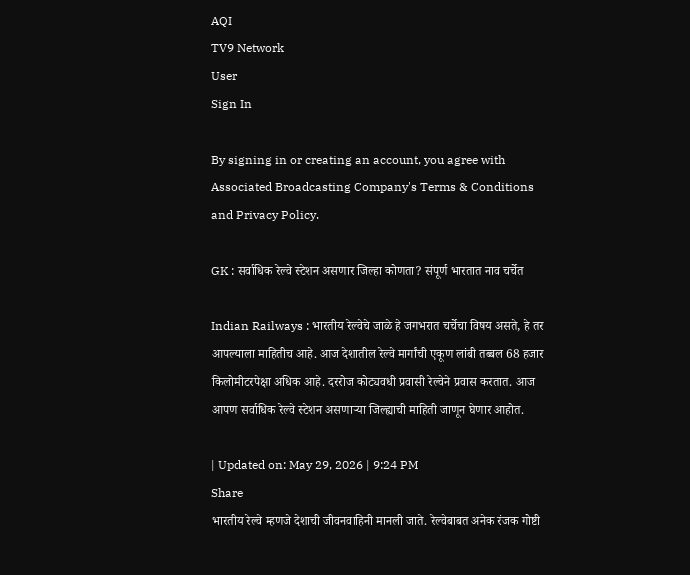AQI
TV9 Network
User
Sign In

By signing in or creating an account, you agree with Associated Broadcasting Company's Terms & Conditions and Privacy Policy.

GK : सर्वाधिक रेल्वे स्टेशन असणार जिल्हा कोणता? संपूर्ण भारतात नाव चर्चेत

Indian Railways : भारतीय रेल्वेचे जाळे हे जगभरात चर्चेचा विषय असते, हे तर आपल्याला माहितीच आहे. आज देशातील रेल्वे मार्गांची एकूण लांबी तब्बल 68 हजार किलोमीटरपेक्षा अधिक आहे. दररोज कोट्यवधी प्रवासी रेल्वेने प्रवास करतात. आज आपण सर्वाधिक रेल्वे स्टेशन असणाऱ्या जिल्ह्याची माहिती जाणून घेणार आहोत.

| Updated on: May 29, 2026 | 9:24 PM
Share
भारतीय रेल्वे म्हणजे देशाची जीवनवाहिनी मानली जाते. रेल्वेबाबत अनेक रंजक गोष्टी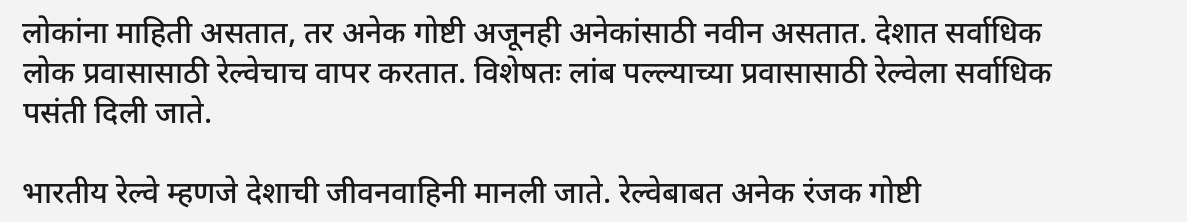लोकांना माहिती असतात, तर अनेक गोष्टी अजूनही अनेकांसाठी नवीन असतात. देशात सर्वाधिक लोक प्रवासासाठी रेल्वेचाच वापर करतात. विशेषतः लांब पल्ल्याच्या प्रवासासाठी रेल्वेला सर्वाधिक पसंती दिली जाते.

भारतीय रेल्वे म्हणजे देशाची जीवनवाहिनी मानली जाते. रेल्वेबाबत अनेक रंजक गोष्टी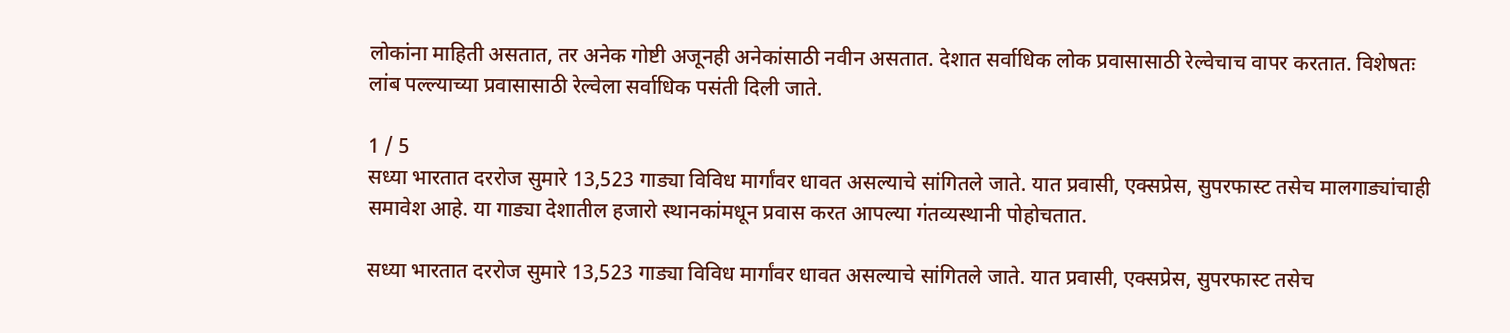लोकांना माहिती असतात, तर अनेक गोष्टी अजूनही अनेकांसाठी नवीन असतात. देशात सर्वाधिक लोक प्रवासासाठी रेल्वेचाच वापर करतात. विशेषतः लांब पल्ल्याच्या प्रवासासाठी रेल्वेला सर्वाधिक पसंती दिली जाते.

1 / 5
सध्या भारतात दररोज सुमारे 13,523 गाड्या विविध मार्गांवर धावत असल्याचे सांगितले जाते. यात प्रवासी, एक्सप्रेस, सुपरफास्ट तसेच मालगाड्यांचाही समावेश आहे. या गाड्या देशातील हजारो स्थानकांमधून प्रवास करत आपल्या गंतव्यस्थानी पोहोचतात.

सध्या भारतात दररोज सुमारे 13,523 गाड्या विविध मार्गांवर धावत असल्याचे सांगितले जाते. यात प्रवासी, एक्सप्रेस, सुपरफास्ट तसेच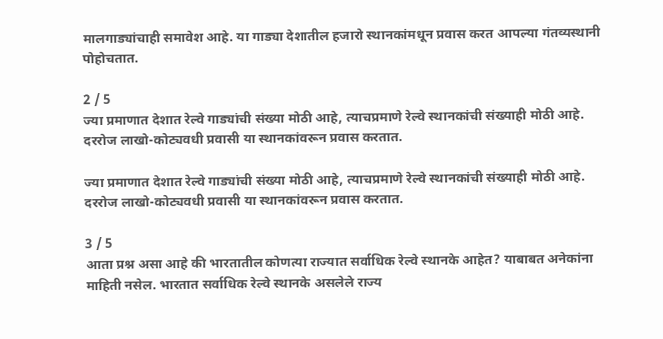मालगाड्यांचाही समावेश आहे. या गाड्या देशातील हजारो स्थानकांमधून प्रवास करत आपल्या गंतव्यस्थानी पोहोचतात.

2 / 5
ज्या प्रमाणात देशात रेल्वे गाड्यांची संख्या मोठी आहे, त्याचप्रमाणे रेल्वे स्थानकांची संख्याही मोठी आहे. दररोज लाखो-कोट्यवधी प्रवासी या स्थानकांवरून प्रवास करतात.

ज्या प्रमाणात देशात रेल्वे गाड्यांची संख्या मोठी आहे, त्याचप्रमाणे रेल्वे स्थानकांची संख्याही मोठी आहे. दररोज लाखो-कोट्यवधी प्रवासी या स्थानकांवरून प्रवास करतात.

3 / 5
आता प्रश्न असा आहे की भारतातील कोणत्या राज्यात सर्वाधिक रेल्वे स्थानके आहेत? याबाबत अनेकांना माहिती नसेल. भारतात सर्वाधिक रेल्वे स्थानके असलेले राज्य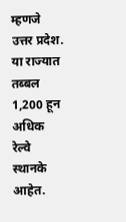म्हणजे उत्तर प्रदेश. या राज्यात तब्बल 1,200 हून अधिक रेल्वे स्थानके आहेत.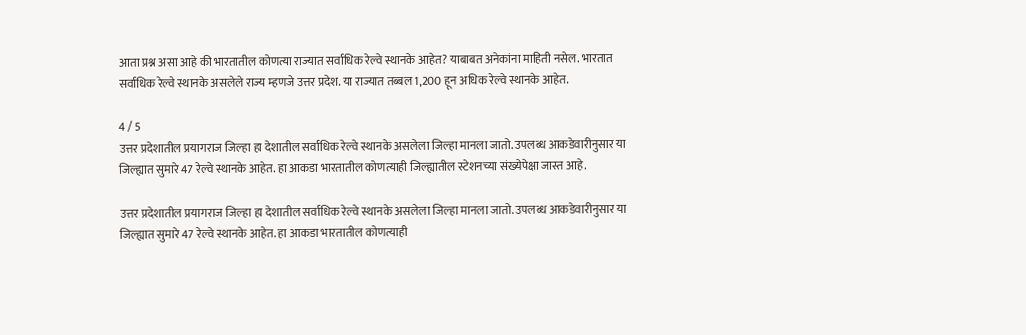आता प्रश्न असा आहे की भारतातील कोणत्या राज्यात सर्वाधिक रेल्वे स्थानके आहेत? याबाबत अनेकांना माहिती नसेल. भारतात सर्वाधिक रेल्वे स्थानके असलेले राज्य म्हणजे उत्तर प्रदेश. या राज्यात तब्बल 1,200 हून अधिक रेल्वे स्थानके आहेत.

4 / 5
उत्तर प्रदेशातील प्रयागराज जिल्हा हा देशातील सर्वाधिक रेल्वे स्थानके असलेला जिल्हा मानला जातो. उपलब्ध आकडेवारीनुसार या जिल्ह्यात सुमारे 47 रेल्वे स्थानके आहेत. हा आकडा भारतातील कोणत्याही जिल्ह्यातील स्टेशनच्या संख्येपेक्षा जास्त आहे.

उत्तर प्रदेशातील प्रयागराज जिल्हा हा देशातील सर्वाधिक रेल्वे स्थानके असलेला जिल्हा मानला जातो. उपलब्ध आकडेवारीनुसार या जिल्ह्यात सुमारे 47 रेल्वे स्थानके आहेत. हा आकडा भारतातील कोणत्याही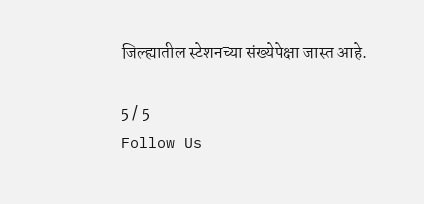जिल्ह्यातील स्टेशनच्या संख्येपेक्षा जास्त आहे.

5 / 5
Follow Us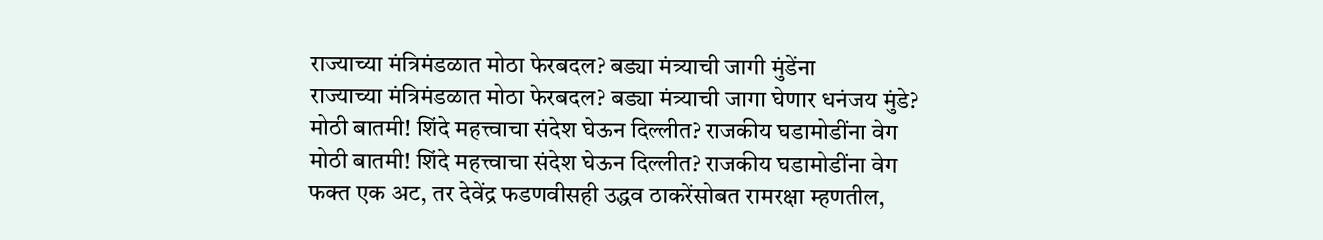राज्याच्या मंत्रिमंडळात मोठा फेरबदल? बड्या मंत्र्याची जागी मुंडेंना
राज्याच्या मंत्रिमंडळात मोठा फेरबदल? बड्या मंत्र्याची जागा घेणार धनंजय मुंडे?
मोठी बातमी! शिंदे महत्त्वाचा संदेश घेऊन दिल्लीत? राजकीय घडामोडींना वेग
मोठी बातमी! शिंदे महत्त्वाचा संदेश घेऊन दिल्लीत? राजकीय घडामोडींना वेग
फक्त एक अट, तर देवेंद्र फडणवीसही उद्धव ठाकरेंसोबत रामरक्षा म्हणतील,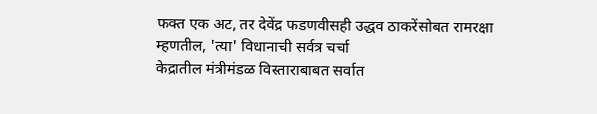फक्त एक अट, तर देवेंद्र फडणवीसही उद्धव ठाकरेंसोबत रामरक्षा म्हणतील, 'त्या' विधानाची सर्वत्र चर्चा
केद्रातील मंत्रीमंडळ विस्ताराबाबत सर्वात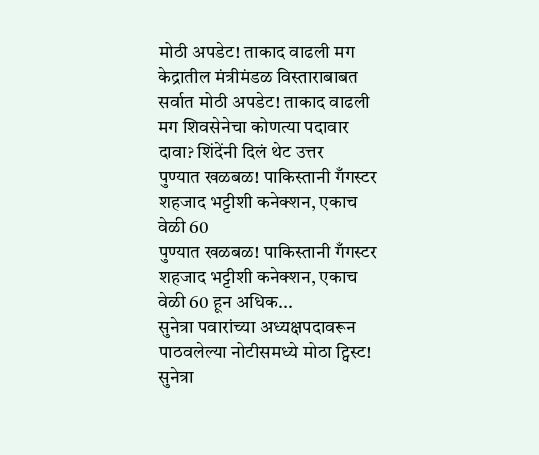मोठी अपडेट! ताकाद वाढली मग
केद्रातील मंत्रीमंडळ विस्ताराबाबत सर्वात मोठी अपडेट! ताकाद वाढली मग शिवसेनेचा कोणत्या पदावार दावा? शिंदेंनी दिलं थेट उत्तर
पुण्यात खळबळ! पाकिस्तानी गँगस्टर शहजाद भट्टीशी कनेक्शन, एकाच वेळी 60
पुण्यात खळबळ! पाकिस्तानी गँगस्टर शहजाद भट्टीशी कनेक्शन, एकाच वेळी 60 हून अधिक...
सुनेत्रा पवारांच्या अध्यक्षपदावरून पाठवलेल्या नोटीसमध्ये मोठा ट्विस्ट!
सुनेत्रा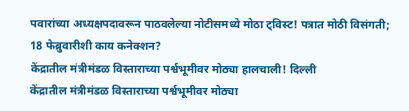पवारांच्या अध्यक्षपदावरून पाठवलेल्या नोटीसमध्ये मोठा ट्विस्ट! पत्रात मोठी विसंगती; 18 फेब्रुवारीशी काय कनेक्शन?
केंद्रातील मंत्रीमंडळ विस्ताराच्या पर्श्वभूमीवर मोठ्या हालचाली! दिल्ली
केंद्रातील मंत्रीमंडळ विस्ताराच्या पर्श्वभूमीवर मोठ्या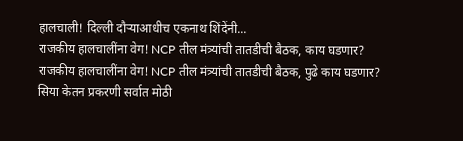हालचाली! दिल्ली दौऱ्याआधीच एकनाथ शिंदेंनी...
राजकीय हालचालींना वेग! NCP तील मंत्र्यांची तातडीची बैठक, काय घडणार?
राजकीय हालचालींना वेग! NCP तील मंत्र्यांची तातडीची बैठक, पुढे काय घडणार?
सिया केतन प्रकरणी सर्वात मोठी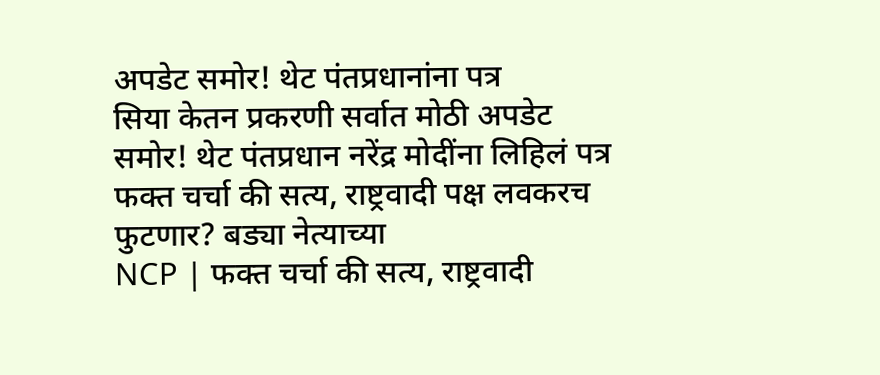अपडेट समोर! थेट पंतप्रधानांना पत्र
सिया केतन प्रकरणी सर्वात मोठी अपडेट समोर! थेट पंतप्रधान नरेंद्र मोदींना लिहिलं पत्र
फक्त चर्चा की सत्य, राष्ट्रवादी पक्ष लवकरच फुटणार? बड्या नेत्याच्या
NCP | फक्त चर्चा की सत्य, राष्ट्रवादी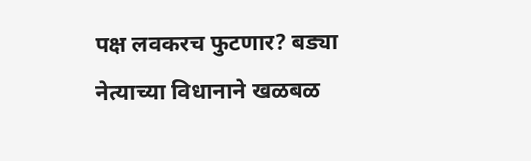पक्ष लवकरच फुटणार? बड्या नेत्याच्या विधानाने खळबळ